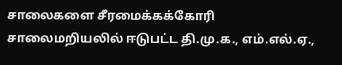சாலைகளை சீரமைக்கக்கோரி சாலைமறியலில் ஈடுபட்ட தி.மு.க., எம்.எல்.ஏ.,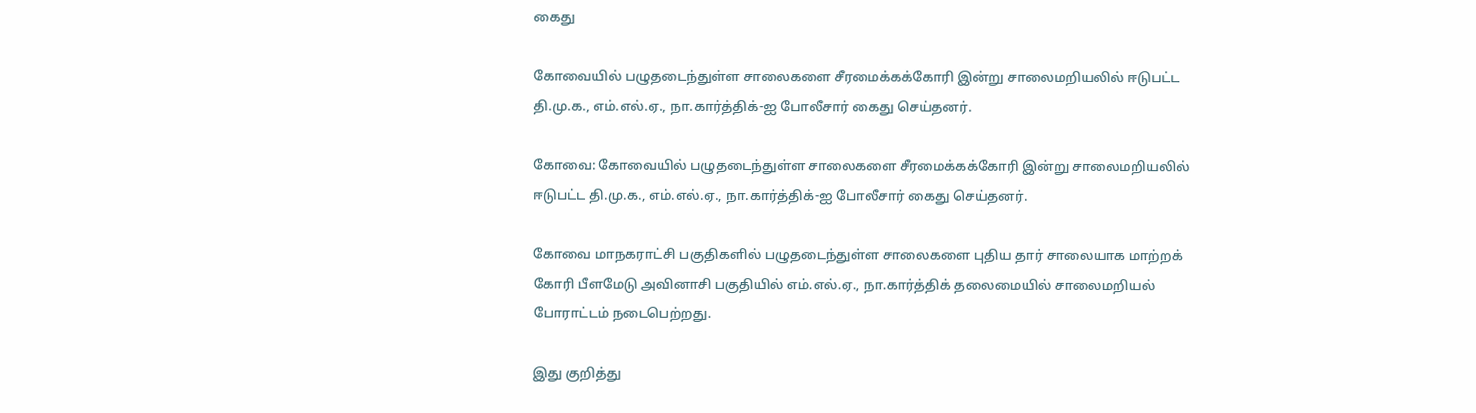கைது

கோவையில் பழுதடைந்துள்ள சாலைகளை சீரமைக்கக்கோரி இன்று சாலைமறியலில் ஈடுபட்ட தி.மு.க., எம்.எல்.ஏ., நா.கார்த்திக்-ஐ போலீசார் கைது செய்தனர்.

கோவை: கோவையில் பழுதடைந்துள்ள சாலைகளை சீரமைக்கக்கோரி இன்று சாலைமறியலில் ஈடுபட்ட தி.மு.க., எம்.எல்.ஏ., நா.கார்த்திக்-ஐ போலீசார் கைது செய்தனர்.

கோவை மாநகராட்சி பகுதிகளில் பழுதடைந்துள்ள சாலைகளை புதிய தார் சாலையாக மாற்றக் கோரி பீளமேடு அவினாசி பகுதியில் எம்.எல்.ஏ., நா.கார்த்திக் தலைமையில் சாலைமறியல் போராட்டம் நடைபெற்றது.

இது குறித்து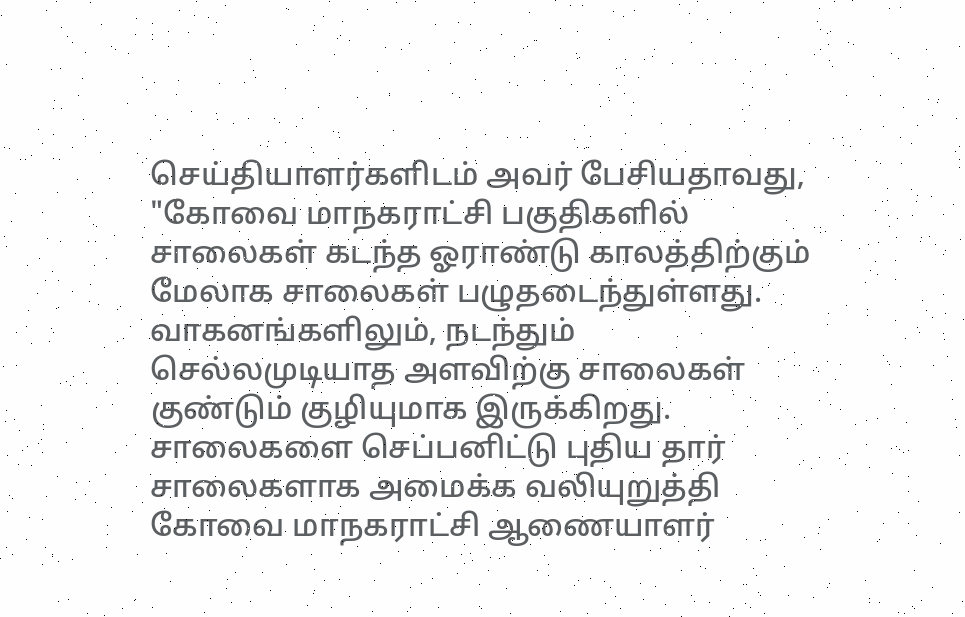செய்தியாளர்களிடம் அவர் பேசியதாவது, "கோவை மாநகராட்சி பகுதிகளில் சாலைகள் கடந்த ஓராண்டு காலத்திற்கும் மேலாக சாலைகள் பழுதடைந்துள்ளது. வாகனங்களிலும், நடந்தும் செல்லமுடியாத அளவிற்கு சாலைகள் குண்டும் குழியுமாக இருக்கிறது. சாலைகளை செப்பனிட்டு புதிய தார் சாலைகளாக அமைக்க வலியுறுத்தி கோவை மாநகராட்சி ஆணையாளர்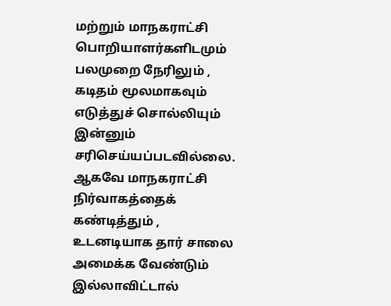மற்றும் மாநகராட்சி பொறியாளர்களிடமும் பலமுறை நேரிலும் , கடிதம் மூலமாகவும் எடுத்துச் சொல்லியும் இன்னும் சரிசெய்யப்படவில்லை. ஆகவே மாநகராட்சி நிர்வாகத்தைக் கண்டித்தும் , உடனடியாக தார் சாலை அமைக்க வேண்டும் இல்லாவிட்டால்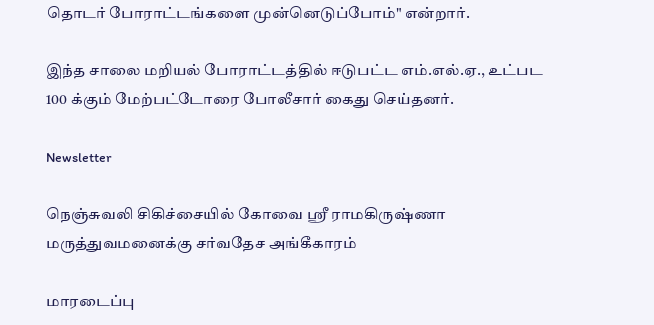தொடர் போராட்டங்களை முன்னெடுப்போம்" என்றார்.

இந்த சாலை மறியல் போராட்டத்தில் ஈடுபட்ட எம்.எல்.ஏ., உட்பட 100 க்கும் மேற்பட்டோரை போலீசார் கைது செய்தனர்.

Newsletter

நெஞ்சுவலி சிகிச்சையில் கோவை ஸ்ரீ ராமகிருஷ்ணா மருத்துவமனைக்கு சர்வதேச அங்கீகாரம்

மாரடைப்பு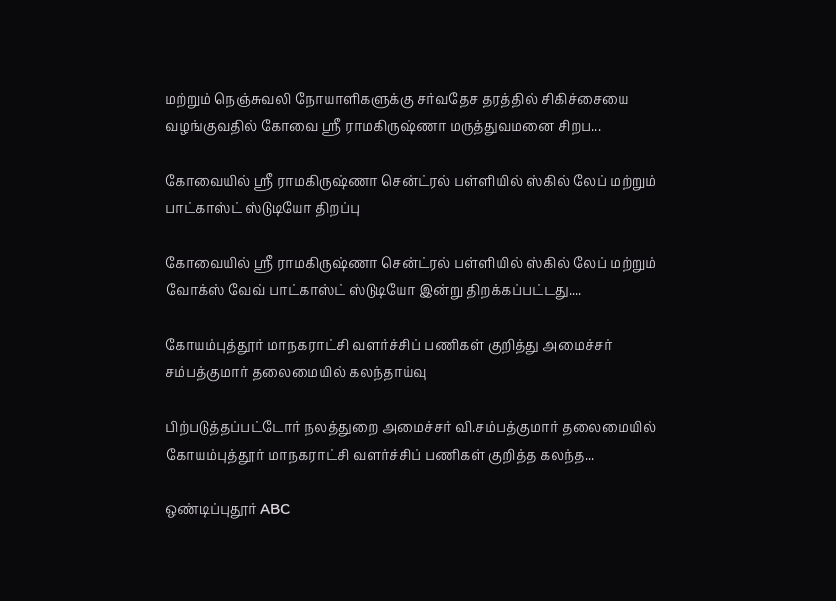மற்றும் நெஞ்சுவலி நோயாளிகளுக்கு சர்வதேச தரத்தில் சிகிச்சையை வழங்குவதில் கோவை ஸ்ரீ ராமகிருஷ்ணா மருத்துவமனை சிறப...

கோவையில் ஸ்ரீ ராமகிருஷ்ணா சென்ட்ரல் பள்ளியில் ஸ்கில் லேப் மற்றும் பாட்காஸ்ட் ஸ்டுடியோ திறப்பு

கோவையில் ஸ்ரீ ராமகிருஷ்ணா சென்ட்ரல் பள்ளியில் ஸ்கில் லேப் மற்றும் வோக்ஸ் வேவ் பாட்காஸ்ட் ஸ்டுடியோ இன்று திறக்கப்பட்டது....

கோயம்புத்தூர் மாநகராட்சி வளர்ச்சிப் பணிகள் குறித்து அமைச்சர் சம்பத்குமார் தலைமையில் கலந்தாய்வு

பிற்படுத்தப்பட்டோர் நலத்துறை அமைச்சர் வி.சம்பத்குமார் தலைமையில் கோயம்புத்தூர் மாநகராட்சி வளர்ச்சிப் பணிகள் குறித்த கலந்த...

ஒண்டிப்புதூர் ABC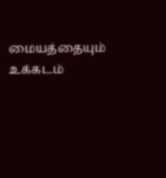மையத்தையும் உக்கடம்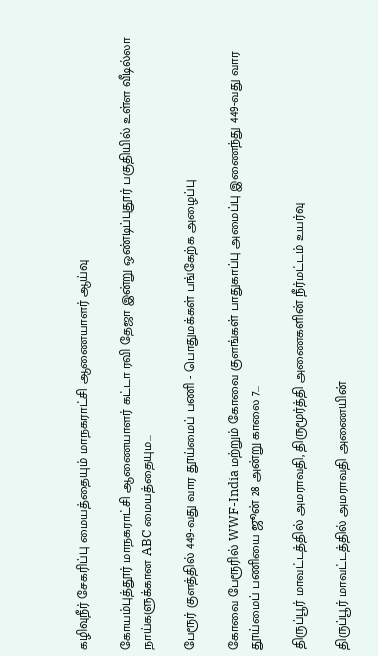கழிவுநீர் சேகரிப்பு மையத்தையும் மாநகராட்சி ஆணையாளர் ஆய்வு

கோயம்புத்தூர் மாநகராட்சி ஆணையாளர் கட்டா ரவி தேஜா இன்று ஒண்டிப்புதூர் பகுதியில் உள்ள வீடில்லா நாய்களுக்கான ABC மையத்தையும...

பேரூர் குளத்தில் 449-வது வார தூய்மைப் பணி - பொதுமக்கள் பங்கேற்க அழைப்பு

கோவை பேரூரில் WWF-India மற்றும் கோவை குளங்கள் பாதுகாப்பு அமைப்பு இணைந்து 449-வது வார தூய்மைப் பணியை ஜூன் 28 அன்று காலை 7...

திருப்பூர் மாவட்டத்தில் அமராவதி, திருமூர்த்தி அணைகளின் நீர்மட்டம் உயர்வு

திருப்பூர் மாவட்டத்தில் அமராவதி அணையின்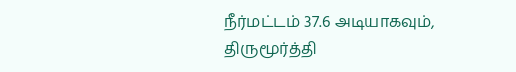நீர்மட்டம் 37.6 அடியாகவும், திருமூர்த்தி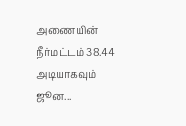அணையின் நீர்மட்டம் 38.44 அடியாகவும் ஜூன...